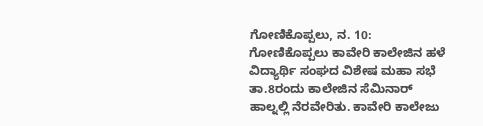ಗೋಣಿಕೊಪ್ಪಲು, ನ. 10: ಗೋಣಿಕೊಪ್ಪಲು ಕಾವೇರಿ ಕಾಲೇಜಿನ ಹಳೆ ವಿದ್ಯಾರ್ಥಿ ಸಂಘದ ವಿಶೇಷ ಮಹಾ ಸಭೆ ತಾ.8ರಂದು ಕಾಲೇಜಿನ ಸೆಮಿನಾರ್ ಹಾಲ್ನಲ್ಲಿ ನೆರವೇರಿತು. ಕಾವೇರಿ ಕಾಲೇಜು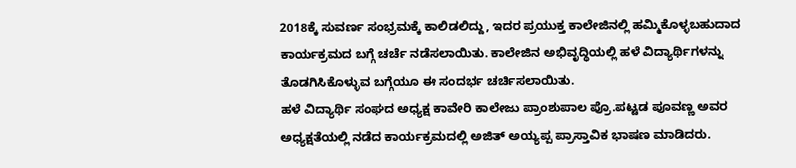2018ಕ್ಕೆ ಸುವರ್ಣ ಸಂಭ್ರಮಕ್ಕೆ ಕಾಲಿಡಲಿದ್ದು, ಇದರ ಪ್ರಯುಕ್ತ ಕಾಲೇಜಿನಲ್ಲಿ ಹಮ್ಮಿಕೊಳ್ಳಬಹುದಾದ ಕಾರ್ಯಕ್ರಮದ ಬಗ್ಗೆ ಚರ್ಚೆ ನಡೆಸಲಾಯಿತು. ಕಾಲೇಜಿನ ಅಭಿವೃದ್ಧಿಯಲ್ಲಿ ಹಳೆ ವಿದ್ಯಾರ್ಥಿಗಳನ್ನು ತೊಡಗಿಸಿಕೊಳ್ಳುವ ಬಗ್ಗೆಯೂ ಈ ಸಂದರ್ಭ ಚರ್ಚಿಸಲಾಯಿತು.
ಹಳೆ ವಿದ್ಯಾರ್ಥಿ ಸಂಘದ ಅಧ್ಯಕ್ಷ ಕಾವೇರಿ ಕಾಲೇಜು ಪ್ರಾಂಶುಪಾಲ ಪ್ರೊ.ಪಟ್ಟಡ ಪೂವಣ್ಣ ಅವರ ಅಧ್ಯಕ್ಷತೆಯಲ್ಲಿ ನಡೆದ ಕಾರ್ಯಕ್ರಮದಲ್ಲಿ ಅಜಿತ್ ಅಯ್ಯಪ್ಪ ಪ್ರಾಸ್ತಾವಿಕ ಭಾಷಣ ಮಾಡಿದರು.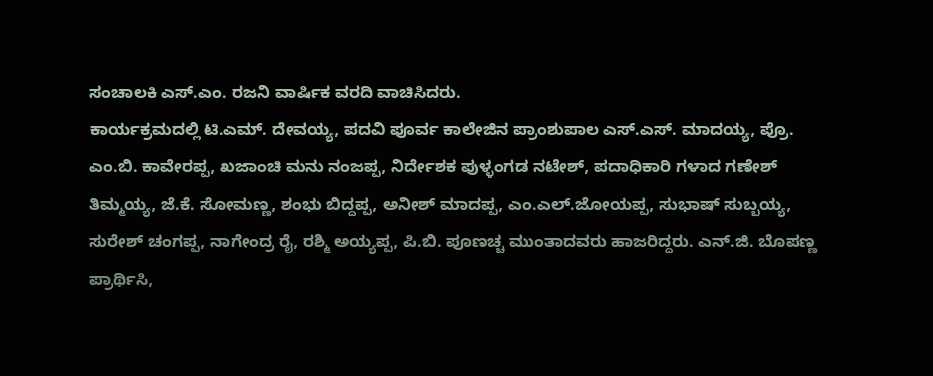ಸಂಚಾಲಕಿ ಎಸ್.ಎಂ. ರಜನಿ ವಾರ್ಷಿಕ ವರದಿ ವಾಚಿಸಿದರು.
ಕಾರ್ಯಕ್ರಮದಲ್ಲಿ ಟಿ.ಎಮ್. ದೇವಯ್ಯ, ಪದವಿ ಪೂರ್ವ ಕಾಲೇಜಿನ ಪ್ರಾಂಶುಪಾಲ ಎಸ್.ಎಸ್. ಮಾದಯ್ಯ, ಪ್ರೊ. ಎಂ.ಬಿ. ಕಾವೇರಪ್ಪ, ಖಜಾಂಚಿ ಮನು ನಂಜಪ್ಪ, ನಿರ್ದೇಶಕ ಪುಳ್ಳಂಗಡ ನಟೇಶ್, ಪದಾಧಿಕಾರಿ ಗಳಾದ ಗಣೇಶ್ ತಿಮ್ಮಯ್ಯ, ಜೆ.ಕೆ. ಸೋಮಣ್ಣ, ಶಂಭು ಬಿದ್ದಪ್ಪ, ಅನೀಶ್ ಮಾದಪ್ಪ, ಎಂ.ಎಲ್.ಜೋಯಪ್ಪ, ಸುಭಾಷ್ ಸುಬ್ಬಯ್ಯ, ಸುರೇಶ್ ಚಂಗಪ್ಪ, ನಾಗೇಂದ್ರ ರೈ, ರಶ್ಮಿ ಅಯ್ಯಪ್ಪ, ಪಿ.ಬಿ. ಪೂಣಚ್ಚ ಮುಂತಾದವರು ಹಾಜರಿದ್ದರು. ಎನ್.ಜಿ. ಬೊಪಣ್ಣ ಪ್ರಾರ್ಥಿಸಿ,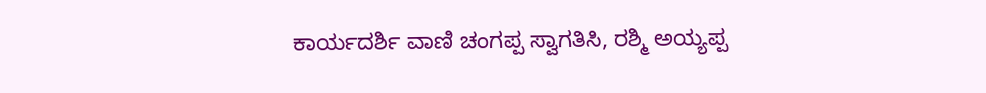ಕಾರ್ಯದರ್ಶಿ ವಾಣಿ ಚಂಗಪ್ಪ ಸ್ವಾಗತಿಸಿ, ರಶ್ಮಿ ಅಯ್ಯಪ್ಪ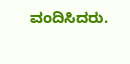ವಂದಿಸಿದರು.